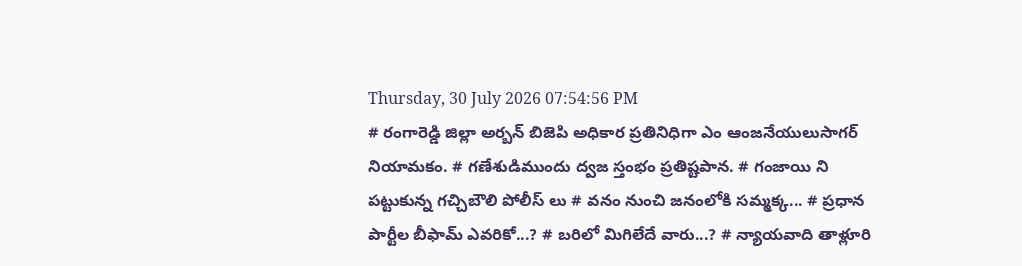Thursday, 30 July 2026 07:54:56 PM
# రంగారెడ్డి జిల్లా అర్బన్ బిజెపి అధికార ప్రతినిధిగా ఎం ఆంజనేయులుసాగర్ నియామకం. # గణేశుడిముందు ద్వజ స్తంభం ప్రతిష్టపాన. # గంజాయి ని పట్టుకున్న గచ్చిబౌలి పోలీస్ లు # వనం నుంచి జనంలోకి సమ్మక్క... # ప్రధాన పార్టీల బీఫామ్ ఎవరికో...? # బరిలో మిగిలేదే వారు...? # న్యాయవాది తాళ్లూరి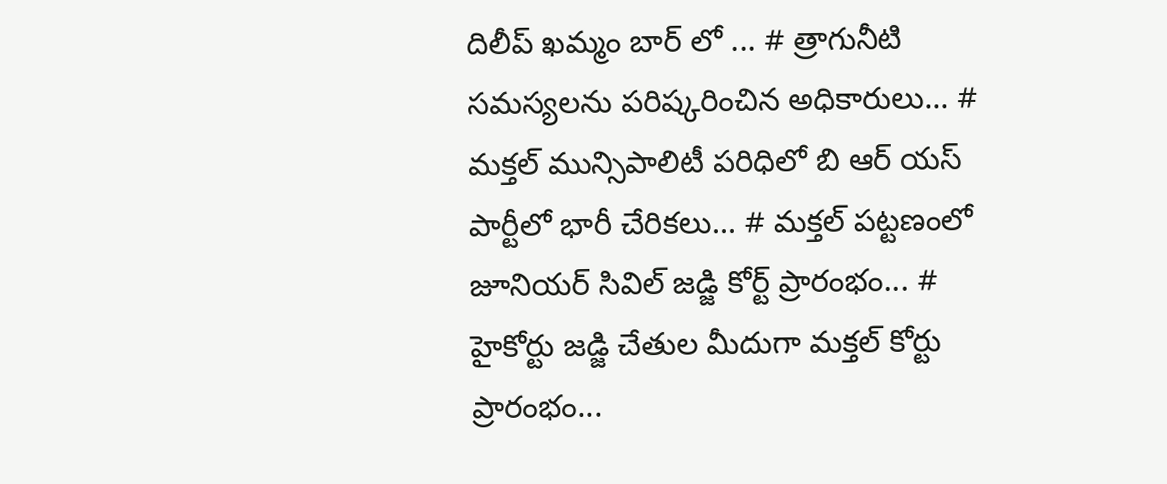దిలీప్ ఖమ్మం బార్ లో ... # త్రాగునీటి సమస్యలను పరిష్కరించిన అధికారులు... # మక్తల్ మున్సిపాలిటీ పరిధిలో బి ఆర్ యస్ పార్టీలో భారీ చేరికలు... # మక్తల్ పట్టణంలో జూనియర్ సివిల్ జడ్జి కోర్ట్ ప్రారంభం... # హైకోర్టు జడ్జి చేతుల మీదుగా మక్తల్ కోర్టు ప్రారంభం...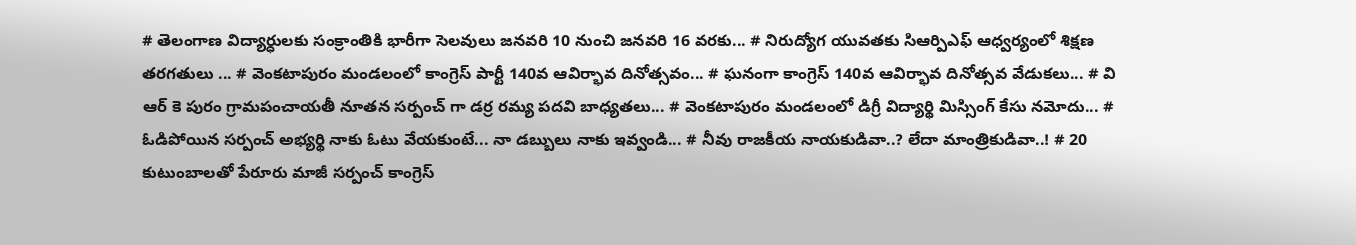# తెలంగాణ విద్యార్ధులకు సంక్రాంతికి భారీగా సెలవులు జనవరి 10 నుంచి జనవరి 16 వరకు... # నిరుద్యోగ యువతకు సిఆర్పిఎఫ్ ఆధ్వర్యంలో శిక్షణ తరగతులు ... # వెంకటాపురం మండలంలో కాంగ్రెస్ పార్టీ 140వ ఆవిర్భావ దినోత్సవం... # ఘనంగా కాంగ్రెస్ 140వ ఆవిర్భావ దినోత్సవ వేడుకలు... # వి ఆర్ కె పురం గ్రామపంచాయతీ నూతన సర్పంచ్ గా డర్ర రమ్య పదవి బాధ్యతలు... # వెంకటాపురం మండలంలో డిగ్రీ విద్యార్థి మిస్సింగ్ కేసు నమోదు... # ఓడిపోయిన సర్పంచ్ అభ్యర్థి నాకు ఓటు వేయకుంటే... నా డబ్బులు నాకు ఇవ్వండి... # నీవు రాజకీయ నాయకుడివా..? లేదా మాంత్రికుడివా..! # 20 కుటుంబాలతో పేరూరు మాజీ సర్పంచ్ కాంగ్రెస్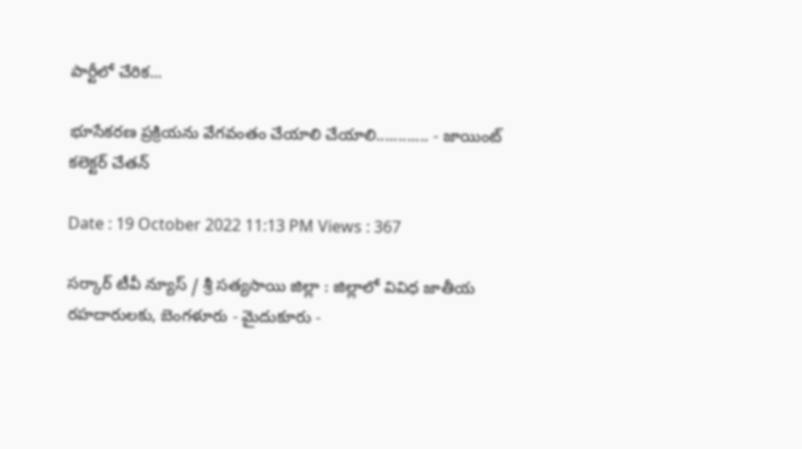పార్టీలో చేరిక...

భూసేకరణ ప్రక్రియను వేగవంతం చేయాలి చేయాలి............ - జాయింట్ కలెక్టర్ చేతన్

Date : 19 October 2022 11:13 PM Views : 367

సర్కార్ టీవీ న్యూస్ / శ్రీ సత్యసాయి జిల్లా : జిల్లాలో వివిధ జాతీయ రహదారులకు, బెంగళూరు - మైదుకూరు -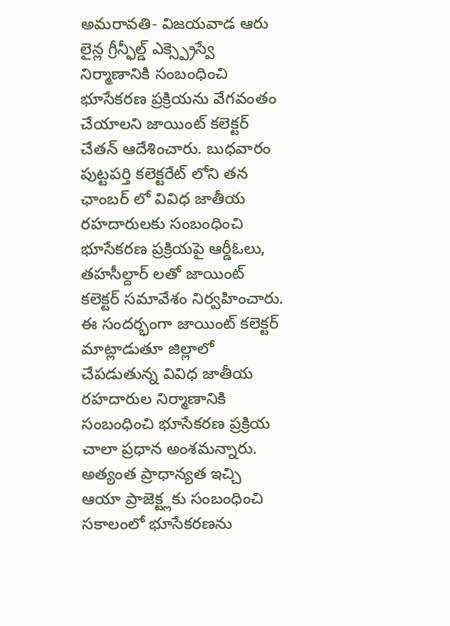అమరావతి- విజయవాడ ఆరు లైన్ల గ్రీన్ఫీల్డ్ ఎక్స్ప్రెస్వే నిర్మాణానికి సంబంధించి భూసేకరణ ప్రక్రియను వేగవంతం చేయాలని జాయింట్ కలెక్టర్ చేతన్ ఆదేశించారు. బుధవారం పుట్టపర్తి కలెక్టరేట్ లోని తన ఛాంబర్ లో వివిధ జాతీయ రహదారులకు సంబంధించి భూసేకరణ ప్రక్రియపై ఆర్డీఓలు, తహసీల్దార్ లతో జాయింట్ కలెక్టర్ సమావేశం నిర్వహించారు. ఈ సందర్భంగా జాయింట్ కలెక్టర్ మాట్లాడుతూ జిల్లాలో చేపడుతున్న వివిధ జాతీయ రహదారుల నిర్మాణానికి సంబంధించి భూసేకరణ ప్రక్రియ చాలా ప్రధాన అంశమన్నారు. అత్యంత ప్రాధాన్యత ఇచ్చి ఆయా ప్రాజెక్ట్లకు సంబంధించి సకాలంలో భూసేకరణను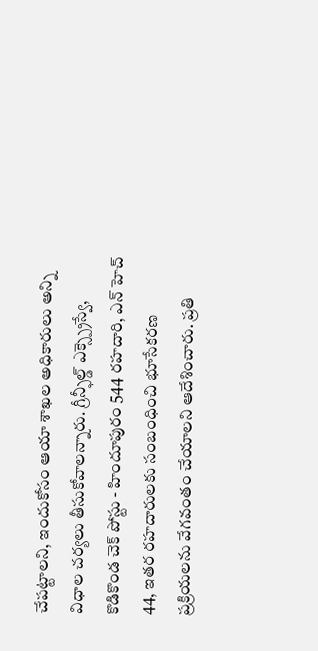చేపట్టాలని, ఇందుకోసం ఆయా శాఖల అధికారులు అన్ని విధాల చర్యలు తీసుకోవాలన్నారు. గ్రీన్ఫీల్డ్ ఎక్స్ప్రెస్వే, కొడికొండ చెక్ పోస్టు - హిందూపురం 544 రహదారి, ఎన్ హెచ్ 44, ఇతర రహదారులకు సంబంధించి భూసేకరణ ప్రక్రియలను వేగవంతం చేయాలని ఆదేశించారు. ప్రతి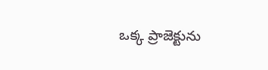ఒక్క ప్రాజెక్టును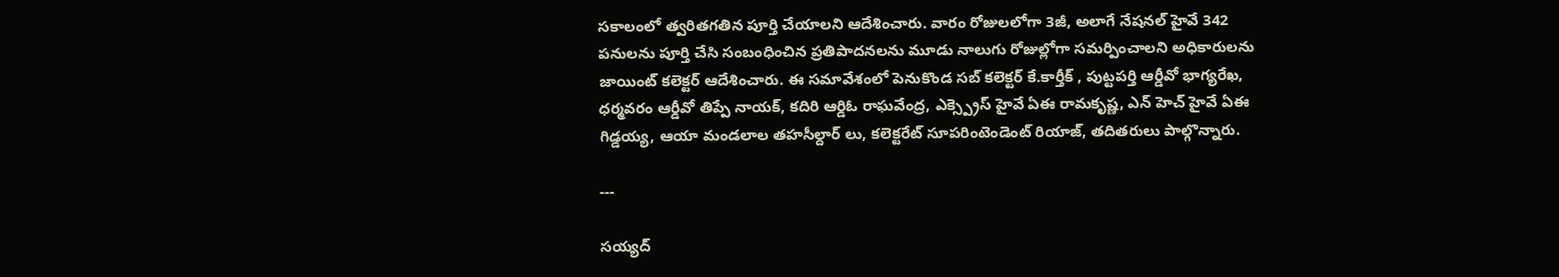సకాలంలో త్వరితగతిన పూర్తి చేయాలని ఆదేశించారు. వారం రోజులలోగా 3జీ, అలాగే నేషనల్ హైవే 342 పనులను పూర్తి చేసి సంబంధించిన ప్రతిపాదనలను మూడు నాలుగు రోజుల్లోగా సమర్పించాలని అధికారులను జాయింట్ కలెక్టర్ ఆదేశించారు. ఈ సమావేశంలో పెనుకొండ సబ్ కలెక్టర్ కే.కార్తీక్ , పుట్టపర్తి ఆర్డీవో భాగ్యరేఖ, ధర్మవరం ఆర్డీవో తిప్పే నాయక్, కదిరి ఆర్డిఓ రాఘవేంద్ర, ఎక్స్ప్రెస్ హైవే ఏఈ రామకృష్ణ, ఎన్ హెచ్ హైవే ఏఈ గిడ్డయ్య, ఆయా మండలాల తహసీల్దార్ లు, కలెక్టరేట్ సూపరింటెండెంట్ రియాజ్, తదితరులు పాల్గొన్నారు.

---

సయ్యద్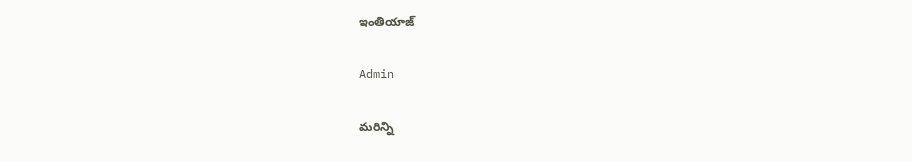ఇంతియాజ్

Admin

మరిన్ని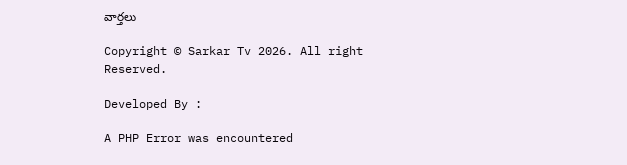వార్తలు

Copyright © Sarkar Tv 2026. All right Reserved.

Developed By :

A PHP Error was encountered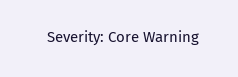Severity: Core Warning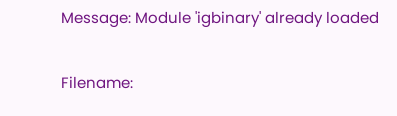Message: Module 'igbinary' already loaded

Filename: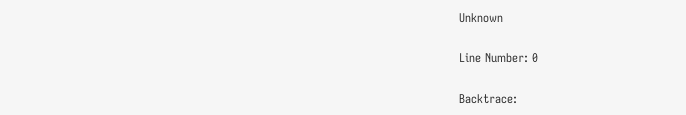Unknown

Line Number: 0

Backtrace: